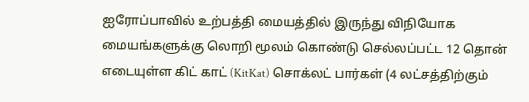ஐரோப்பாவில் உற்பத்தி மையத்தில் இருந்து விநியோக மையங்களுக்கு லொறி மூலம் கொண்டு செல்லப்பட்ட 12 தொன் எடையுள்ள கிட் காட் (KitKat) சொக்லட் பார்கள் (4 லட்சத்திற்கும்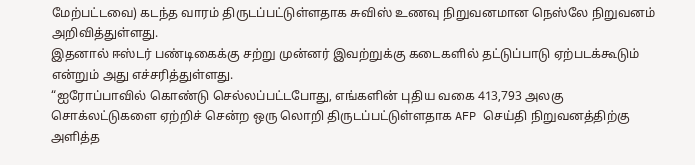மேற்பட்டவை) கடந்த வாரம் திருடப்பட்டுள்ளதாக சுவிஸ் உணவு நிறுவனமான நெஸ்லே நிறுவனம் அறிவித்துள்ளது.
இதனால் ஈஸ்டர் பண்டிகைக்கு சற்று முன்னர் இவற்றுக்கு கடைகளில் தட்டுப்பாடு ஏற்படக்கூடும் என்றும் அது எச்சரித்துள்ளது.
“ஐரோப்பாவில் கொண்டு செல்லப்பட்டபோது, எங்களின் புதிய வகை 413,793 அலகு சொக்லட்டுகளை ஏற்றிச் சென்ற ஒரு லொறி திருடப்பட்டுள்ளதாக AFP செய்தி நிறுவனத்திற்கு அளித்த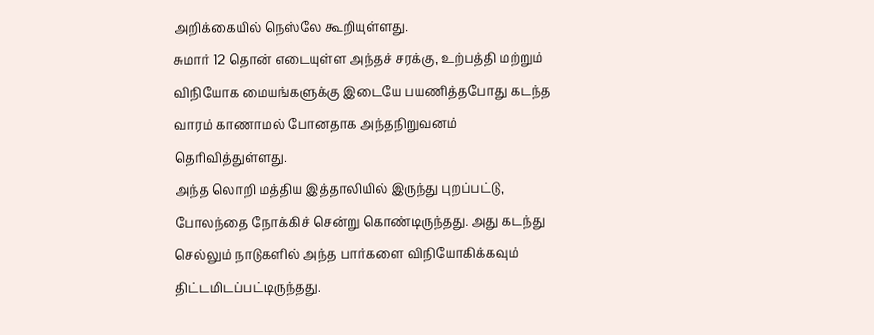அறிக்கையில் நெஸ்லே கூறியுள்ளது.
சுமார் 12 தொன் எடையுள்ள அந்தச் சரக்கு, உற்பத்தி மற்றும் விநியோக மையங்களுக்கு இடையே பயணித்தபோது கடந்த வாரம் காணாமல் போனதாக அந்தநிறுவனம் தெரிவித்துள்ளது.
அந்த லொறி மத்திய இத்தாலியில் இருந்து புறப்பட்டு, போலந்தை நோக்கிச் சென்று கொண்டிருந்தது. அது கடந்து செல்லும் நாடுகளில் அந்த பார்களை விநியோகிக்கவும் திட்டமிடப்பட்டிருந்தது.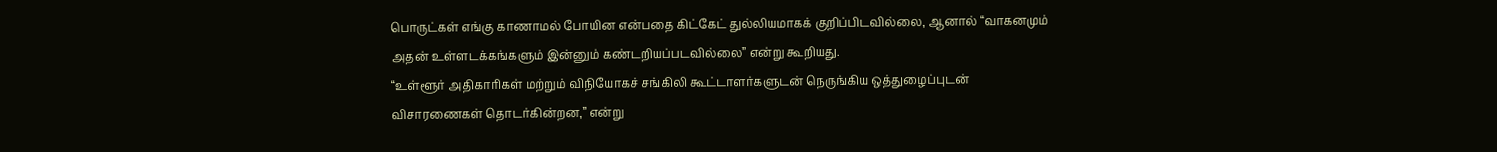பொருட்கள் எங்கு காணாமல் போயின என்பதை கிட்கேட் துல்லியமாகக் குறிப்பிடவில்லை, ஆனால் “வாகனமும் அதன் உள்ளடக்கங்களும் இன்னும் கண்டறியப்படவில்லை” என்று கூறியது.
“உள்ளூர் அதிகாரிகள் மற்றும் விநியோகச் சங்கிலி கூட்டாளர்களுடன் நெருங்கிய ஒத்துழைப்புடன் விசாரணைகள் தொடர்கின்றன,” என்று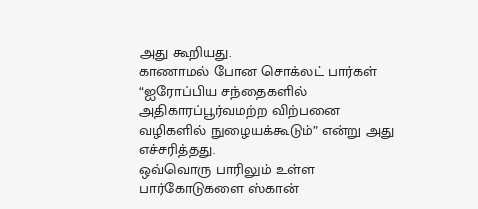அது கூறியது.
காணாமல் போன சொக்லட் பார்கள் “ஐரோப்பிய சந்தைகளில் அதிகாரப்பூர்வமற்ற விற்பனை வழிகளில் நுழையக்கூடும்” என்று அது எச்சரித்தது.
ஒவ்வொரு பாரிலும் உள்ள பார்கோடுகளை ஸ்கான்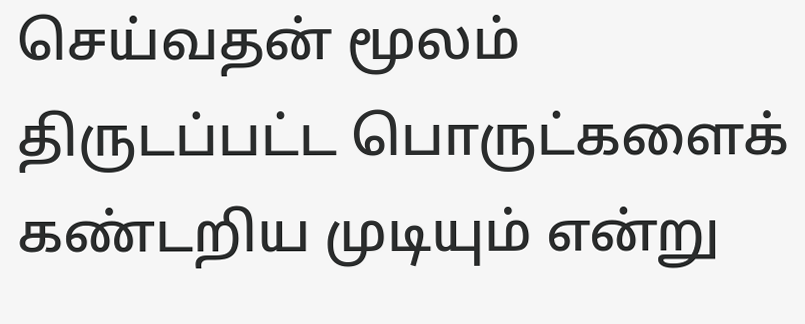செய்வதன் மூலம் திருடப்பட்ட பொருட்களைக் கண்டறிய முடியும் என்று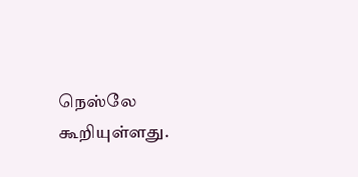நெஸ்லே கூறியுள்ளது.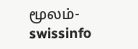மூலம்- swissinfo